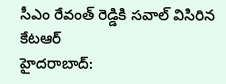సీఎం రేవంత్ రెడ్డికి సవాల్ విసిరిన కేటఆర్
హైదరాబాద్: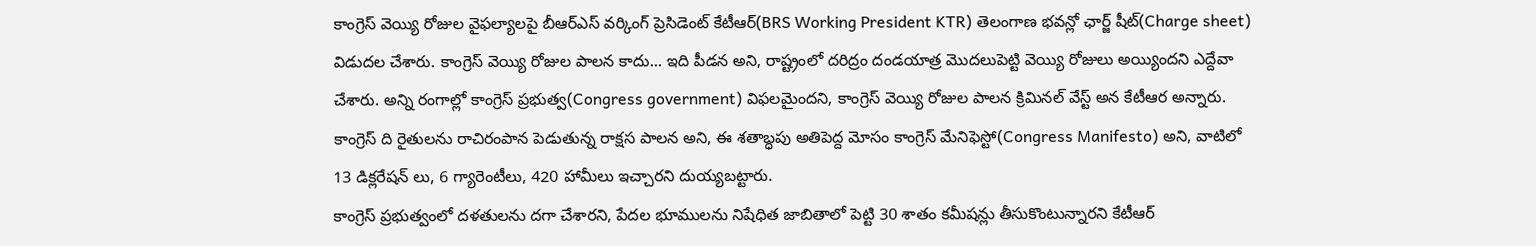కాంగ్రెస్ వెయ్యి రోజుల వైఫల్యాలపై బీఆర్ఎస్ వర్కింగ్ ప్రెసిడెంట్ కేటీఆర్(BRS Working President KTR) తెలంగాణ భవన్లో ఛార్జ్ షీట్(Charge sheet) విడుదల చేశారు. కాంగ్రెస్ వెయ్యి రోజుల పాలన కాదు... ఇది పీడన అని, రాష్ట్రంలో దరిద్రం దండయాత్ర మొదలుపెట్టి వెయ్యి రోజులు అయ్యిందని ఎద్దేవా చేశారు. అన్ని రంగాల్లో కాంగ్రెస్ ప్రభుత్వ(Congress government) విఫలమైందని, కాంగ్రెస్ వెయ్యి రోజుల పాలన క్రిమినల్ వేస్ట్ అన కేటీఆర అన్నారు. కాంగ్రెస్ ది రైతులను రాచిరంపాన పెడుతున్న రాక్షస పాలన అని, ఈ శతాబ్ధపు అతిపెద్ద మోసం కాంగ్రెస్ మేనిఫెస్టో(Congress Manifesto) అని, వాటిలో 13 డిక్లరేషన్ లు, 6 గ్యారెంటీలు, 420 హామీలు ఇచ్చారని దుయ్యబట్టారు.
కాంగ్రెస్ ప్రభుత్వంలో దళతులను దగా చేశారని, పేదల భూములను నిషేధిత జాబితాలో పెట్టి 30 శాతం కమీషన్లు తీసుకొంటున్నారని కేటీఆర్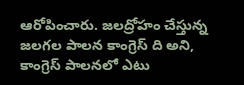ఆరోపించారు. జలద్రోహం చేస్తున్న జలగల పాలన కాంగ్రెస్ ది అని, కాంగ్రెస్ పాలనలో ఎటు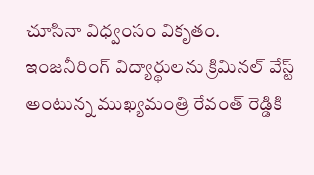చూసినా విధ్వంసం వికృతం. ఇంజనీరింగ్ విద్యార్థులను క్రిమినల్ వేస్ట్ అంటున్న ముఖ్యమంత్రి రేవంత్ రెడ్డికి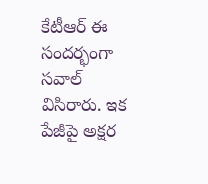కేటీఆర్ ఈ సందర్భంగా సవాల్ విసిరారు. ఇక పేజీపై అక్షర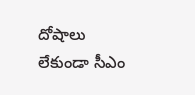దోషాలు లేకుండా సీఎం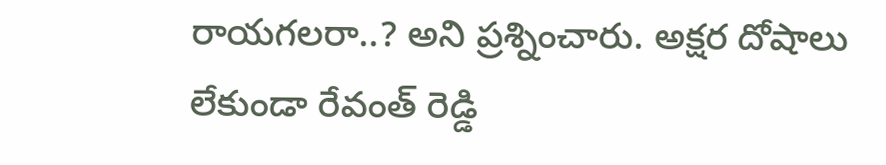రాయగలరా..? అని ప్రశ్నించారు. అక్షర దోషాలు లేకుండా రేవంత్ రెడ్డి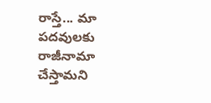రాస్తే... మా పదవులకు రాజీనామా చేస్తామని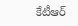కేటీఆర్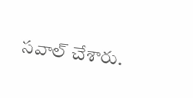సవాల్ చేశారు.